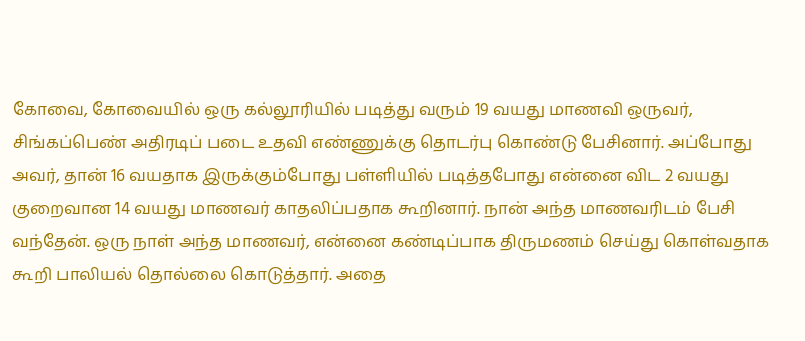கோவை, கோவையில் ஒரு கல்லூரியில் படித்து வரும் 19 வயது மாணவி ஒருவர், சிங்கப்பெண் அதிரடிப் படை உதவி எண்ணுக்கு தொடர்பு கொண்டு பேசினார். அப்போது அவர், தான் 16 வயதாக இருக்கும்போது பள்ளியில் படித்தபோது என்னை விட 2 வயது குறைவான 14 வயது மாணவர் காதலிப்பதாக கூறினார். நான் அந்த மாணவரிடம் பேசி வந்தேன். ஒரு நாள் அந்த மாணவர், என்னை கண்டிப்பாக திருமணம் செய்து கொள்வதாக கூறி பாலியல் தொல்லை கொடுத்தார். அதை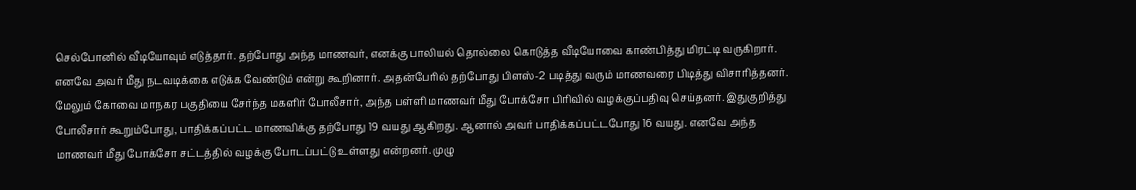செல்போனில் வீடியோவும் எடுத்தார். தற்போது அந்த மாணவர், எனக்கு பாலியல் தொல்லை கொடுத்த வீடியோவை காண்பித்து மிரட்டி வருகிறார். எனவே அவர் மீது நடவடிக்கை எடுக்க வேண்டும் என்று கூறினார். அதன்பேரில் தற்போது பிளஸ்-2 படித்து வரும் மாணவரை பிடித்து விசாரித்தனர். மேலும் கோவை மாநகர பகுதியை சேர்ந்த மகளிர் போலீசார், அந்த பள்ளி மாணவர் மீது போக்சோ பிரிவில் வழக்குப்பதிவு செய்தனர். இதுகுறித்து போலீசார் கூறும்போது, பாதிக்கப்பட்ட மாணவிக்கு தற்போது 19 வயது ஆகிறது. ஆனால் அவர் பாதிக்கப்பட்டபோது 16 வயது. எனவே அந்த மாணவர் மீது போக்சோ சட்டத்தில் வழக்கு போடப்பட்டு உள்ளது என்றனர். முழு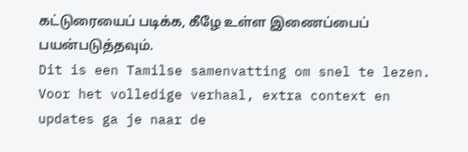கட்டுரையைப் படிக்க, கீழே உள்ள இணைப்பைப் பயன்படுத்தவும்.
Dit is een Tamilse samenvatting om snel te lezen. Voor het volledige verhaal, extra context en updates ga je naar de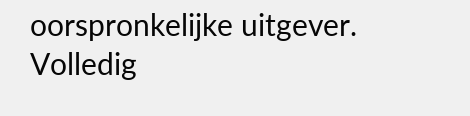oorspronkelijke uitgever.
Volledig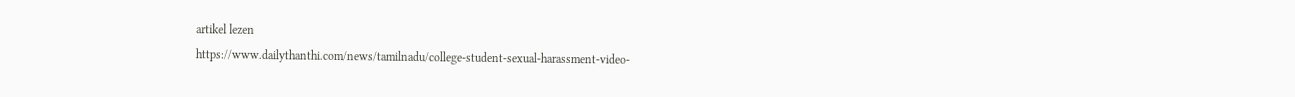artikel lezen
https://www.dailythanthi.com/news/tamilnadu/college-student-sexual-harassment-video-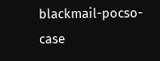blackmail-pocso-case